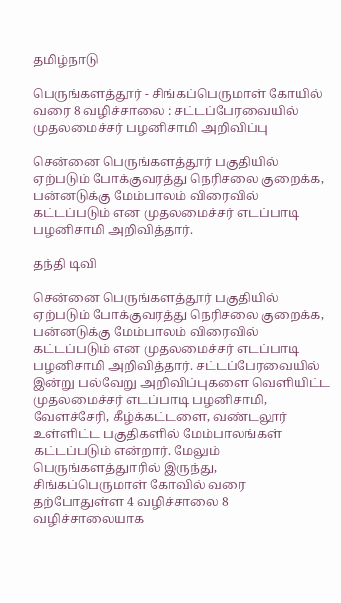தமிழ்நாடு

பெருங்களத்தூர் - சிங்கப்பெருமாள் கோயில் வரை 8 வழிச்சாலை : சட்டப்பேரவையில் முதலமைச்சர் பழனிசாமி அறிவிப்பு

சென்னை பெருங்களத்தூர் பகுதியில் ஏற்படும் போக்குவரத்து நெரிசலை குறைக்க, பன்னடுக்கு மேம்பாலம் விரைவில் கட்டப்படும் என முதலமைச்சர் எடப்பாடி பழனிசாமி அறிவித்தார்.

தந்தி டிவி

சென்னை பெருங்களத்தூர் பகுதியில் ஏற்படும் போக்குவரத்து நெரிசலை குறைக்க, பன்னடுக்கு மேம்பாலம் விரைவில் கட்டப்படும் என முதலமைச்சர் எடப்பாடி பழனிசாமி அறிவித்தார். சட்டப்பேரவையில் இன்று பல்வேறு அறிவிப்புகளை வெளியிட்ட முதலமைச்சர் எடப்பாடி பழனிசாமி, வேளச்சேரி, கீழ்க்கட்டளை, வண்டலூர் உள்ளிட்ட பகுதிகளில் மேம்பாலங்கள் கட்டப்படும் என்றார். மேலும் பெருங்களத்துாரில் இருந்து, சிங்கப்பெருமாள் கோவில் வரை தற்போதுள்ள 4 வழிச்சாலை 8 வழிச்சாலையாக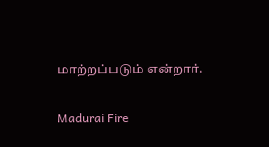மாற்றப்படும் என்றார்.

Madurai Fire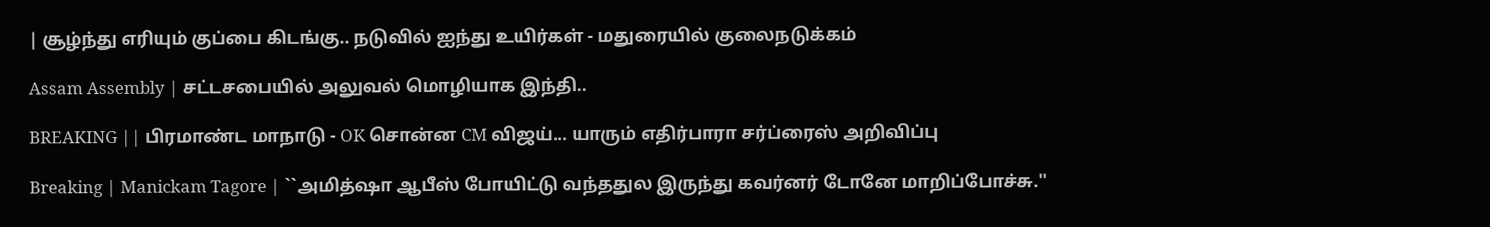| சூழ்ந்து எரியும் குப்பை கிடங்கு.. நடுவில் ஐந்து உயிர்கள் - மதுரையில் குலைநடுக்கம்

Assam Assembly | சட்டசபையில் அலுவல் மொழியாக இந்தி..

BREAKING || பிரமாண்ட மாநாடு - OK சொன்ன CM விஜய்... யாரும் எதிர்பாரா சர்ப்ரைஸ் அறிவிப்பு

Breaking | Manickam Tagore | ``அமித்ஷா ஆபீஸ் போயிட்டு வந்ததுல இருந்து கவர்னர் டோனே மாறிப்போச்சு.''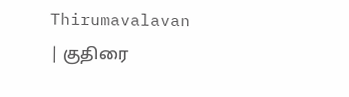Thirumavalavan | குதிரை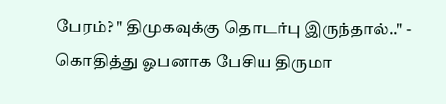பேரம்? " திமுகவுக்கு தொடர்பு இருந்தால்.." - கொதித்து ஓபனாக பேசிய திருமா